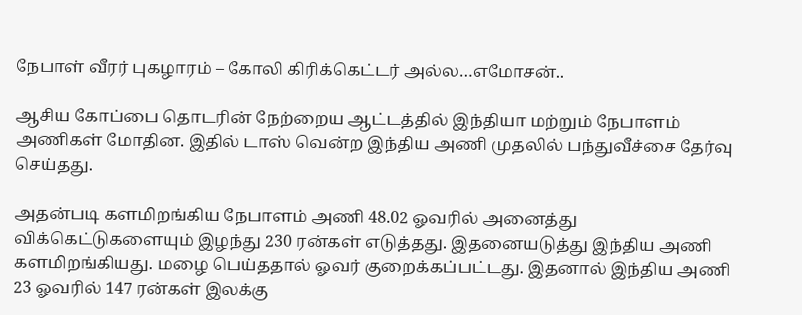நேபாள் வீரர் புகழாரம் – கோலி கிரிக்கெட்டர் அல்ல…எமோசன்..

ஆசிய கோப்பை தொடரின் நேற்றைய ஆட்டத்தில் இந்தியா மற்றும் நேபாளம் அணிகள் மோதின. இதில் டாஸ் வென்ற இந்திய அணி முதலில் பந்துவீச்சை தேர்வு செய்தது.

அதன்படி களமிறங்கிய நேபாளம் அணி 48.02 ஓவரில் அனைத்து விக்கெட்டுகளையும் இழந்து 230 ரன்கள் எடுத்தது. இதனையடுத்து இந்திய அணி களமிறங்கியது. மழை பெய்ததால் ஓவர் குறைக்கப்பட்டது. இதனால் இந்திய அணி 23 ஓவரில் 147 ரன்கள் இலக்கு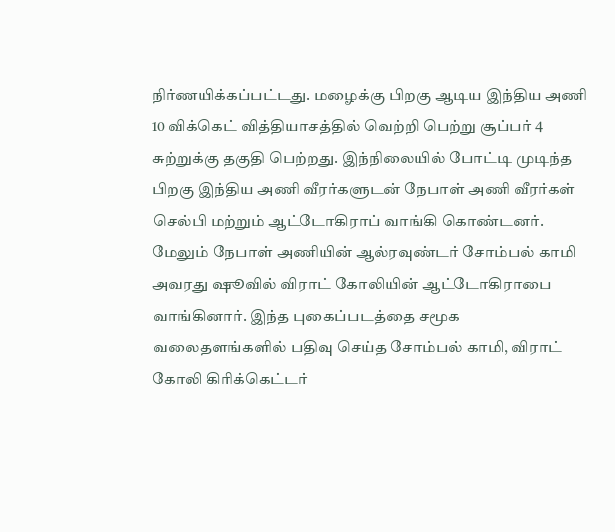நிர்ணயிக்கப்பட்டது. மழைக்கு பிறகு ஆடிய இந்திய அணி 10 விக்கெட் வித்தியாசத்தில் வெற்றி பெற்று சூப்பர் 4 சுற்றுக்கு தகுதி பெற்றது. இந்நிலையில் போட்டி முடிந்த பிறகு இந்திய அணி வீரர்களுடன் நேபாள் அணி வீரர்கள் செல்பி மற்றும் ஆட்டோகிராப் வாங்கி கொண்டனர். மேலும் நேபாள் அணியின் ஆல்ரவுண்டர் சோம்பல் காமி அவரது ஷூவில் விராட் கோலியின் ஆட்டோகிராபை வாங்கினார். இந்த புகைப்படத்தை சமூக வலைதளங்களில் பதிவு செய்த சோம்பல் காமி, விராட் கோலி கிரிக்கெட்டர்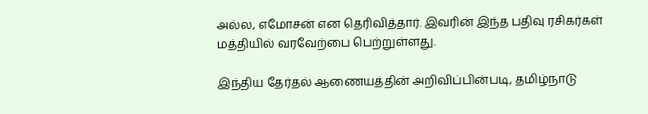அல்ல, எமோசன் என தெரிவித்தார். இவரின் இந்த பதிவு ரசிகர்கள் மத்தியில் வரவேற்பை பெற்றுள்ளது.

இந்திய தேர்தல் ஆணையத்தின் அறிவிப்பின்படி, தமிழ்நாடு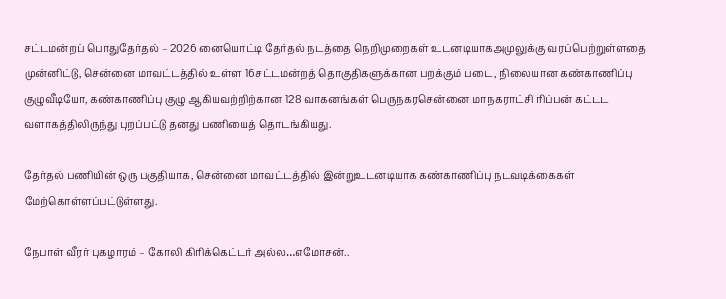சட்டமன்றப் பொதுதேர்தல் – 2026 னையொட்டி தேர்தல் நடத்தை நெறிமுறைகள் உடனடியாகஅமுலுக்கு வரப்பெற்றுள்ளதை முன்னிட்டு, சென்னை மாவட்டத்தில் உள்ள 16சட்டமன்றத் தொகுதிகளுக்கான பறக்கும் படை, நிலையான கண்காணிப்பு குழுவீடியோ, கண்காணிப்பு குழு ஆகியவற்றிற்கான 128 வாகனங்கள் பெருநகரசென்னை மாநகராட்சி ரிப்பன் கட்டட வளாகத்திலிருந்து புறப்பட்டு தனது பணியைத் தொடங்கியது.

தேர்தல் பணியின் ஒரு பகுதியாக, சென்னை மாவட்டத்தில் இன்றுஉடனடியாக கண்காணிப்பு நடவடிக்கைகள் மேற்கொள்ளப்பட்டுள்ளது.

நேபாள் வீரர் புகழாரம் – கோலி கிரிக்கெட்டர் அல்ல…எமோசன்..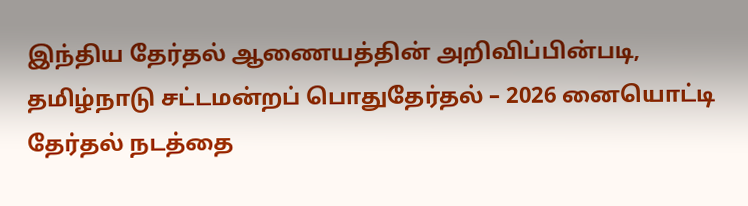இந்திய தேர்தல் ஆணையத்தின் அறிவிப்பின்படி, தமிழ்நாடு சட்டமன்றப் பொதுதேர்தல் – 2026 னையொட்டி தேர்தல் நடத்தை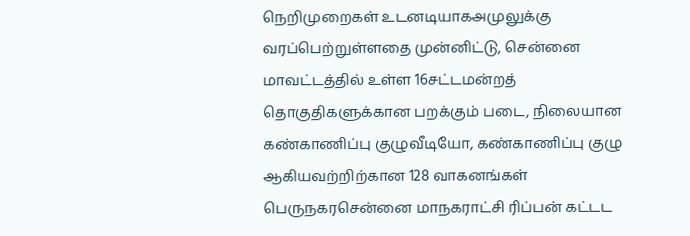நெறிமுறைகள் உடனடியாகஅமுலுக்கு வரப்பெற்றுள்ளதை முன்னிட்டு, சென்னை மாவட்டத்தில் உள்ள 16சட்டமன்றத் தொகுதிகளுக்கான பறக்கும் படை, நிலையான கண்காணிப்பு குழுவீடியோ, கண்காணிப்பு குழு ஆகியவற்றிற்கான 128 வாகனங்கள் பெருநகரசென்னை மாநகராட்சி ரிப்பன் கட்டட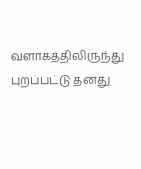வளாகத்திலிருந்து புறப்பட்டு தனது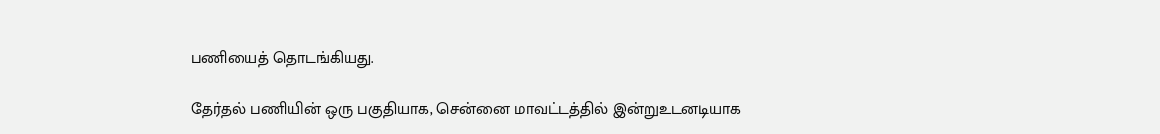பணியைத் தொடங்கியது.

தேர்தல் பணியின் ஒரு பகுதியாக, சென்னை மாவட்டத்தில் இன்றுஉடனடியாக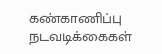கண்காணிப்பு நடவடிக்கைகள்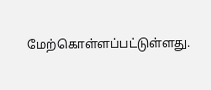மேற்கொள்ளப்பட்டுள்ளது.